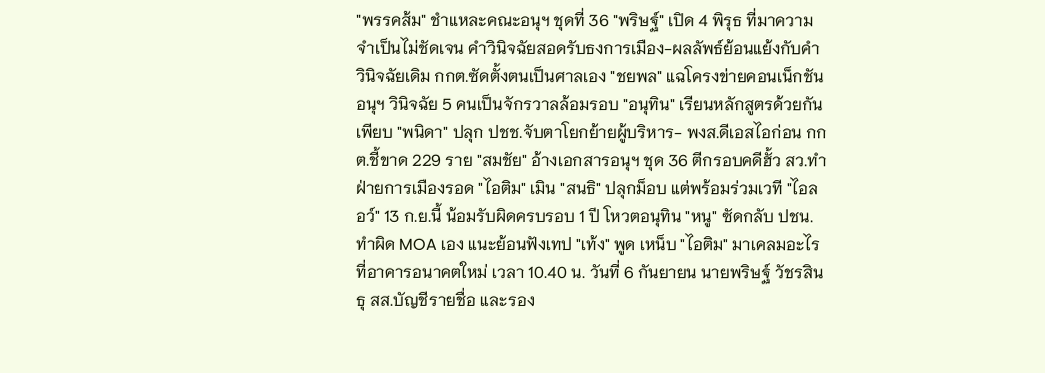"พรรคส้ม" ชำแหละคณะอนุฯ ชุดที่ 36 "พริษฐ์" เปิด 4 พิรุธ ที่มาความจำเป็นไม่ชัดเจน คำวินิจฉัยสอดรับธงการเมือง-ผลลัพธ์ย้อนแย้งกับคำวินิจฉัยเดิม กกต.ซัดตั้งตนเป็นศาลเอง "ชยพล" แฉโครงข่ายคอนเน็กชัน อนุฯ วินิจฉัย 5 คนเป็นจักรวาลล้อมรอบ "อนุทิน" เรียนหลักสูตรด้วยกันเพียบ "พนิดา" ปลุก ปชช.จับตาโยกย้ายผู้บริหาร- พงส.ดีเอสไอก่อน กกต.ชี้ขาด 229 ราย "สมชัย" อ้างเอกสารอนุฯ ชุด 36 ตีกรอบคดีฮั้ว สว.ทำฝ่ายการเมืองรอด "ไอติม" เมิน "สนธิ" ปลุกม็อบ แต่พร้อมร่วมเวที "ไอลอว์" 13 ก.ย.นี้ น้อมรับผิดครบรอบ 1 ปี โหวตอนุทิน "หนู" ซัดกลับ ปชน.ทำผิด MOA เอง แนะย้อนฟังเทป "เท้ง" พูด เหน็บ "ไอติม" มาเคลมอะไร
ที่อาคารอนาคตใหม่ เวลา 10.40 น. วันที่ 6 กันยายน นายพริษฐ์ วัชรสินธุ สส.บัญชีรายชื่อ และรอง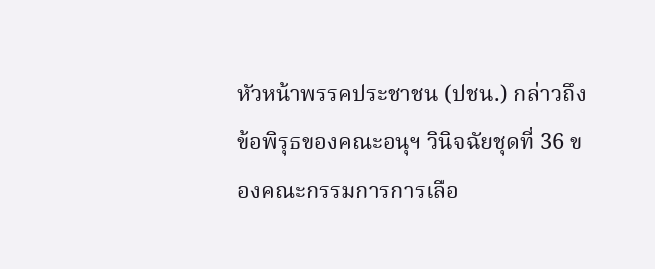หัวหน้าพรรคประชาชน (ปชน.) กล่าวถึงข้อพิรุธของคณะอนุฯ วินิจฉัยชุดที่ 36 ของคณะกรรมการการเลือ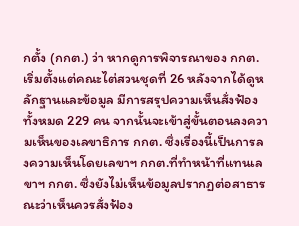กตั้ง (กกต.) ว่า หากดูการพิจารณาของ กกต. เริ่มตั้งแต่คณะไต่สวนชุดที่ 26 หลังจากได้ดูหลักฐานและข้อมูล มีการสรุปความเห็นสั่งฟ้องทั้งหมด 229 คน จากนั้นจะเข้าสู่ขั้นตอนลงความเห็นของเลขาธิการ กกต. ซึ่งเรื่องนี้เป็นการลงความเห็นโดยเลขาฯ กกต.ที่ทำหน้าที่แทนเลขาฯ กกต. ซึ่งยังไม่เห็นข้อมูลปรากฏต่อสาธารณะว่าเห็นควรสั่งฟ้อง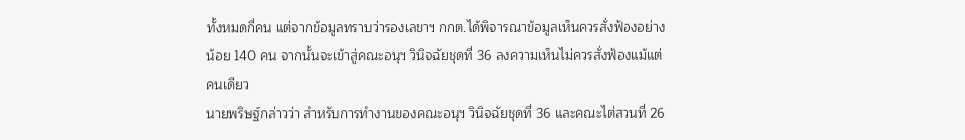ทั้งหมดกี่คน แต่จากข้อมูลทราบว่ารองเลขาฯ กกต.ได้พิจารณาข้อมูลเห็นควรสั่งฟ้องอย่างน้อย 140 คน จากนั้นจะเข้าสู่คณะอนุฯ วินิจฉัยชุดที่ 36 ลงความเห็นไม่ควรสั่งฟ้องแม้แต่คนเดียว
นายพริษฐ์กล่าวว่า สำหรับการทำงานของคณะอนุฯ วินิจฉัยชุดที่ 36 และคณะไต่สวนที่ 26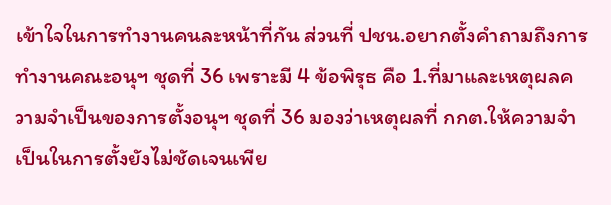เข้าใจในการทำงานคนละหน้าที่กัน ส่วนที่ ปชน.อยากตั้งคำถามถึงการทำงานคณะอนุฯ ชุดที่ 36 เพราะมี 4 ข้อพิรุธ คือ 1.ที่มาและเหตุผลความจำเป็นของการตั้งอนุฯ ชุดที่ 36 มองว่าเหตุผลที่ กกต.ให้ความจำเป็นในการตั้งยังไม่ชัดเจนเพีย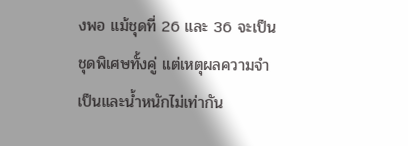งพอ แม้ชุดที่ 26 และ 36 จะเป็นชุดพิเศษทั้งคู่ แต่เหตุผลความจำเป็นและน้ำหนักไม่เท่ากัน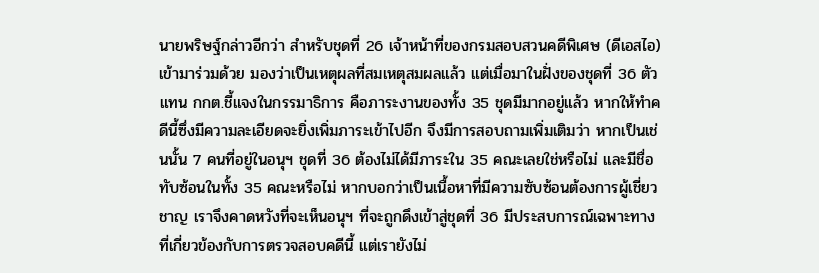นายพริษฐ์กล่าวอีกว่า สำหรับชุดที่ 26 เจ้าหน้าที่ของกรมสอบสวนคดีพิเศษ (ดีเอสไอ) เข้ามาร่วมด้วย มองว่าเป็นเหตุผลที่สมเหตุสมผลแล้ว แต่เมื่อมาในฝั่งของชุดที่ 36 ตัวแทน กกต.ชี้แจงในกรรมาธิการ คือภาระงานของทั้ง 35 ชุดมีมากอยู่แล้ว หากให้ทำคดีนี้ซึ่งมีความละเอียดจะยิ่งเพิ่มภาระเข้าไปอีก จึงมีการสอบถามเพิ่มเติมว่า หากเป็นเช่นนั้น 7 คนที่อยู่ในอนุฯ ชุดที่ 36 ต้องไม่ได้มีภาระใน 35 คณะเลยใช่หรือไม่ และมีชื่อทับซ้อนในทั้ง 35 คณะหรือไม่ หากบอกว่าเป็นเนื้อหาที่มีความซับซ้อนต้องการผู้เชี่ยวชาญ เราจึงคาดหวังที่จะเห็นอนุฯ ที่จะถูกดึงเข้าสู่ชุดที่ 36 มีประสบการณ์เฉพาะทางที่เกี่ยวข้องกับการตรวจสอบคดีนี้ แต่เรายังไม่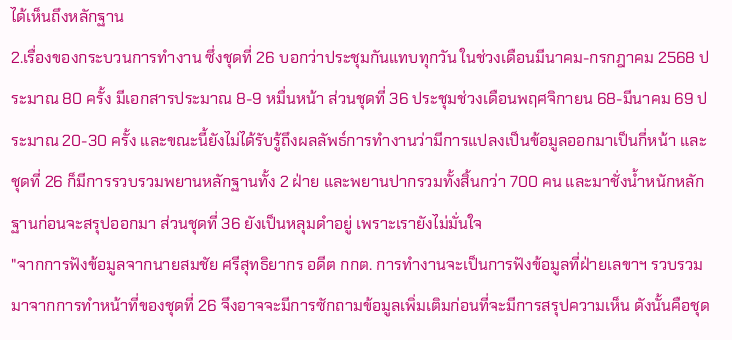ได้เห็นถึงหลักฐาน
2.เรื่องของกระบวนการทำงาน ซึ่งชุดที่ 26 บอกว่าประชุมกันแทบทุกวัน ในช่วงเดือนมีนาคม-กรกฎาคม 2568 ประมาณ 80 ครั้ง มีเอกสารประมาณ 8-9 หมื่นหน้า ส่วนชุดที่ 36 ประชุมช่วงเดือนพฤศจิกายน 68-มีนาคม 69 ประมาณ 20-30 ครั้ง และขณะนี้ยังไม่ได้รับรู้ถึงผลลัพธ์การทำงานว่ามีการแปลงเป็นข้อมูลออกมาเป็นกี่หน้า และชุดที่ 26 ก็มีการรวบรวมพยานหลักฐานทั้ง 2 ฝ่าย และพยานปากรวมทั้งสิ้นกว่า 700 คน และมาชั่งน้ำหนักหลักฐานก่อนจะสรุปออกมา ส่วนชุดที่ 36 ยังเป็นหลุมดำอยู่ เพราะเรายังไม่มั่นใจ
"จากการฟังข้อมูลจากนายสมชัย ศรีสุทธิยากร อดีต กกต. การทำงานจะเป็นการฟังข้อมูลที่ฝ่ายเลขาฯ รวบรวมมาจากการทำหน้าที่ของชุดที่ 26 จึงอาจจะมีการซักถามข้อมูลเพิ่มเติมก่อนที่จะมีการสรุปความเห็น ดังนั้นคือชุด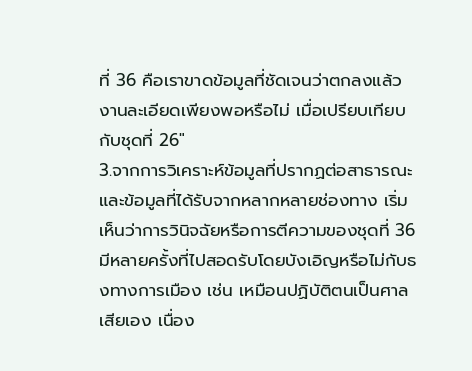ที่ 36 คือเราขาดข้อมูลที่ชัดเจนว่าตกลงแล้วงานละเอียดเพียงพอหรือไม่ เมื่อเปรียบเทียบกับชุดที่ 26"
3.จากการวิเคราะห์ข้อมูลที่ปรากฏต่อสาธารณะ และข้อมูลที่ได้รับจากหลากหลายช่องทาง เริ่มเห็นว่าการวินิจฉัยหรือการตีความของชุดที่ 36 มีหลายครั้งที่ไปสอดรับโดยบังเอิญหรือไม่กับธงทางการเมือง เช่น เหมือนปฏิบัติตนเป็นศาลเสียเอง เนื่อง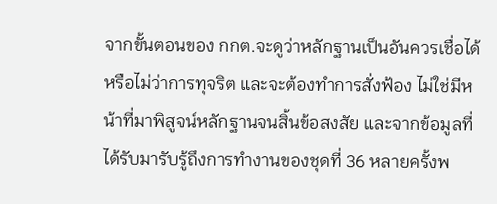จากขั้นตอนของ กกต.จะดูว่าหลักฐานเป็นอันควรเชื่อได้หรือไม่ว่าการทุจริต และจะต้องทำการสั่งฟ้อง ไม่ใช่มีหน้าที่มาพิสูจน์หลักฐานจนสิ้นข้อสงสัย และจากข้อมูลที่ได้รับมารับรู้ถึงการทำงานของชุดที่ 36 หลายครั้งพ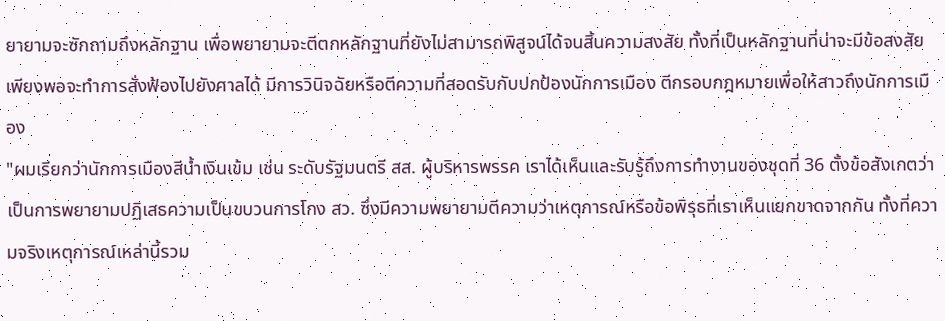ยายามจะซักถามถึงหลักฐาน เพื่อพยายามจะตีตกหลักฐานที่ยังไม่สามารถพิสูจน์ได้จนสิ้นความสงสัย ทั้งที่เป็นหลักฐานที่น่าจะมีข้อสงสัยเพียงพอจะทำการสั่งฟ้องไปยังศาลได้ มีการวินิจฉัยหรือตีความที่สอดรับกับปกป้องนักการเมือง ตีกรอบกฎหมายเพื่อให้สาวถึงนักการเมือง
"ผมเรียกว่านักการเมืองสีน้ำเงินเข้ม เช่น ระดับรัฐมนตรี สส. ผู้บริหารพรรค เราได้เห็นและรับรู้ถึงการทำงานของชุดที่ 36 ตั้งข้อสังเกตว่าเป็นการพยายามปฏิเสธความเป็นขบวนการโกง สว. ซึ่งมีความพยายามตีความว่าเหตุการณ์หรือข้อพิรุธที่เราเห็นแยกขาดจากกัน ทั้งที่ความจริงเหตุการณ์เหล่านี้รวม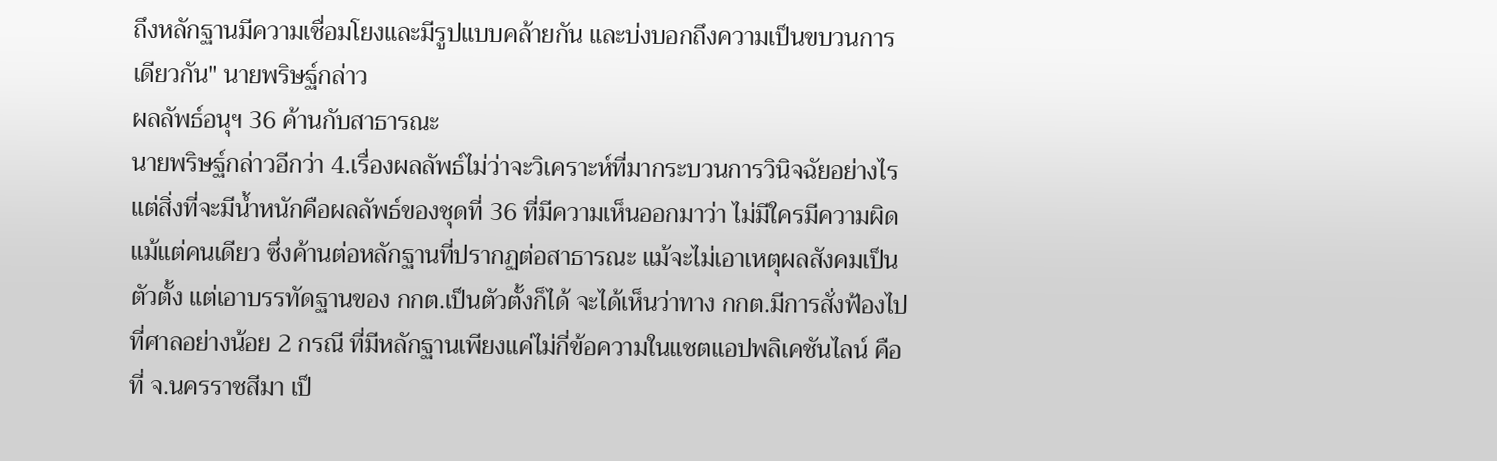ถึงหลักฐานมีความเชื่อมโยงและมีรูปแบบคล้ายกัน และบ่งบอกถึงความเป็นขบวนการเดียวกัน" นายพริษฐ์กล่าว
ผลลัพธ์อนุฯ 36 ค้านกับสาธารณะ
นายพริษฐ์กล่าวอีกว่า 4.เรื่องผลลัพธ์ไม่ว่าจะวิเคราะห์ที่มากระบวนการวินิจฉัยอย่างไร แต่สิ่งที่จะมีน้ำหนักคือผลลัพธ์ของชุดที่ 36 ที่มีความเห็นออกมาว่า ไม่มีใครมีความผิดแม้แต่คนเดียว ซึ่งค้านต่อหลักฐานที่ปรากฏต่อสาธารณะ แม้จะไม่เอาเหตุผลสังคมเป็นตัวตั้ง แต่เอาบรรทัดฐานของ กกต.เป็นตัวตั้งก็ได้ จะได้เห็นว่าทาง กกต.มีการสั่งฟ้องไปที่ศาลอย่างน้อย 2 กรณี ที่มีหลักฐานเพียงแค่ไม่กี่ข้อความในแชตแอปพลิเคชันไลน์ คือที่ จ.นครราชสีมา เป็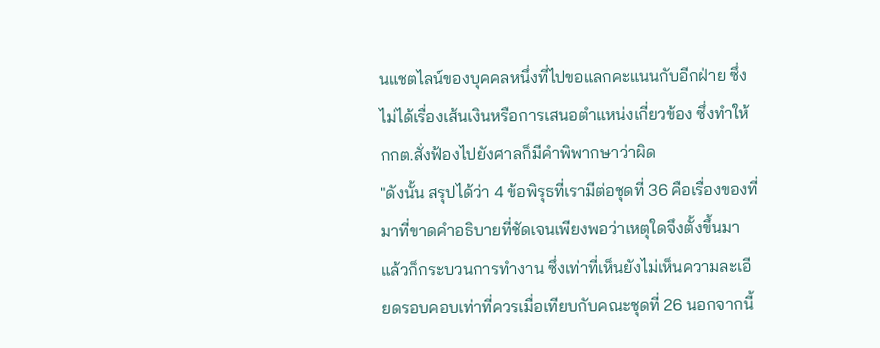นแชตไลน์ของบุคคลหนึ่งที่ไปขอแลกคะแนนกับอีกฝ่าย ซึ่งไม่ได้เรื่องเส้นเงินหรือการเสนอตำแหน่งเกี่ยวข้อง ซึ่งทำให้ กกต.สั่งฟ้องไปยังศาลก็มีคำพิพากษาว่าผิด
"ดังนั้น สรุปได้ว่า 4 ข้อพิรุธที่เรามีต่อชุดที่ 36 คือเรื่องของที่มาที่ขาดคำอธิบายที่ชัดเจนเพียงพอว่าเหตุใดจึงตั้งขึ้นมา แล้วก็กระบวนการทำงาน ซึ่งเท่าที่เห็นยังไม่เห็นความละเอียดรอบคอบเท่าที่ควรเมื่อเทียบกับคณะชุดที่ 26 นอกจากนี้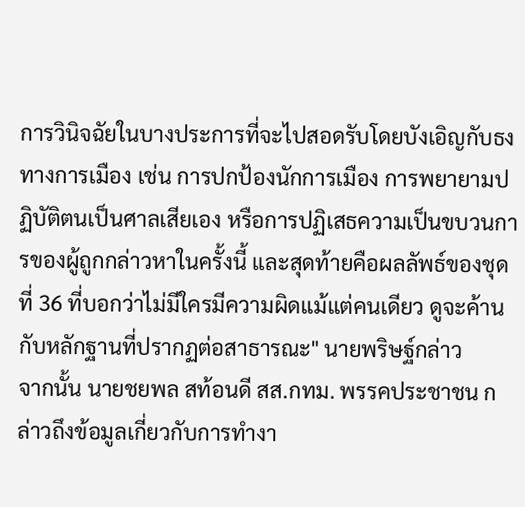การวินิจฉัยในบางประการที่จะไปสอดรับโดยบังเอิญกับธงทางการเมือง เช่น การปกป้องนักการเมือง การพยายามปฏิบัติตนเป็นศาลเสียเอง หรือการปฏิเสธความเป็นขบวนการของผู้ถูกกล่าวหาในครั้งนี้ และสุดท้ายคือผลลัพธ์ของชุดที่ 36 ที่บอกว่าไม่มีใครมีความผิดแม้แต่คนเดียว ดูจะค้านกับหลักฐานที่ปรากฏต่อสาธารณะ" นายพริษฐ์กล่าว
จากนั้น นายชยพล สท้อนดี สส.กทม. พรรคประชาชน กล่าวถึงข้อมูลเกี่ยวกับการทำงา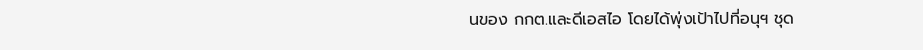นของ กกต.และดีเอสไอ โดยได้พุ่งเป้าไปที่อนุฯ ชุด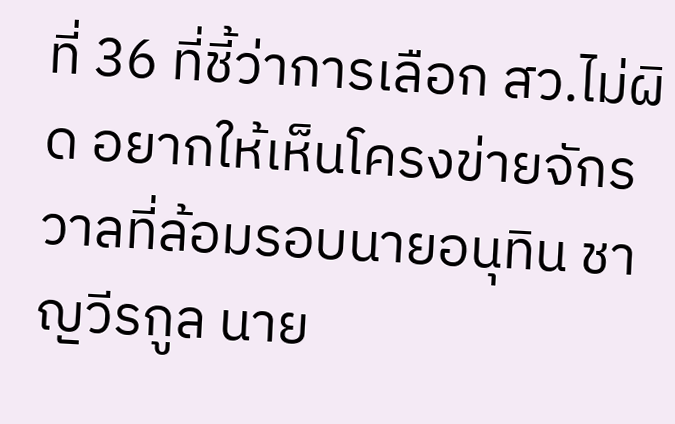ที่ 36 ที่ชี้ว่าการเลือก สว.ไม่ผิด อยากให้เห็นโครงข่ายจักรวาลที่ล้อมรอบนายอนุทิน ชาญวีรกูล นาย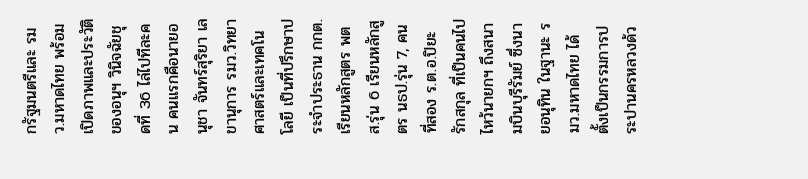กรัฐมนตรีและ รมว.มหาดไทย พร้อมเปิดภาพและประวัติของอนุฯ วินิจฉัยชุดที่ 36 ไล่ไปทีละคน คนแรกคือนายอนุชา จันทร์สุริยา เลขานุการ รมว.วิทยาศาสตร์และเทคโนโลยี เป็นที่ปรึกษาประจำประธาน กกต. เรียนหลักสูตร พตส.รุ่น 6 เรียนหลักสูตร นธป.รุ่น 7, คนที่สอง ร.ต.อ.ปิยะ รักสกุล ที่เป็นคนไปไหว้นายกฯ ถึงสนามบินบุรีรัมย์ ซึ่งนายอนุทิน ในฐานะ รมว.มหาดไทย ได้ตั้งเป็นกรรมการประปานครหลวงด้ว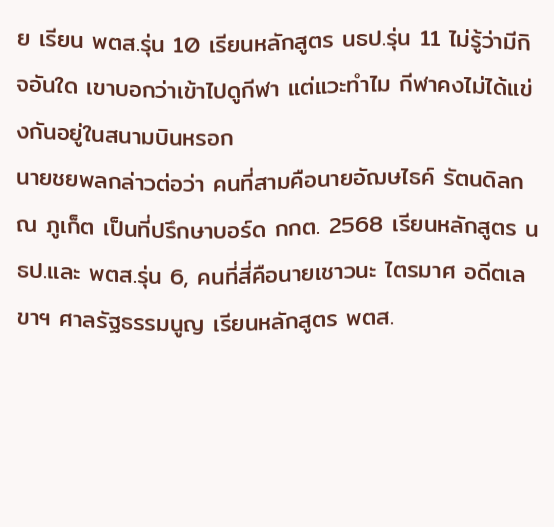ย เรียน พตส.รุ่น 10 เรียนหลักสูตร นธป.รุ่น 11 ไม่รู้ว่ามีกิจอันใด เขาบอกว่าเข้าไปดูกีฬา แต่แวะทำไม กีฬาคงไม่ได้แข่งกันอยู่ในสนามบินหรอก
นายชยพลกล่าวต่อว่า คนที่สามคือนายอัฌษไธค์ รัตนดิลก ณ ภูเก็ต เป็นที่ปรึกษาบอร์ด กกต. 2568 เรียนหลักสูตร นธป.และ พตส.รุ่น 6, คนที่สี่คือนายเชาวนะ ไตรมาศ อดีตเลขาฯ ศาลรัฐธรรมนูญ เรียนหลักสูตร พตส.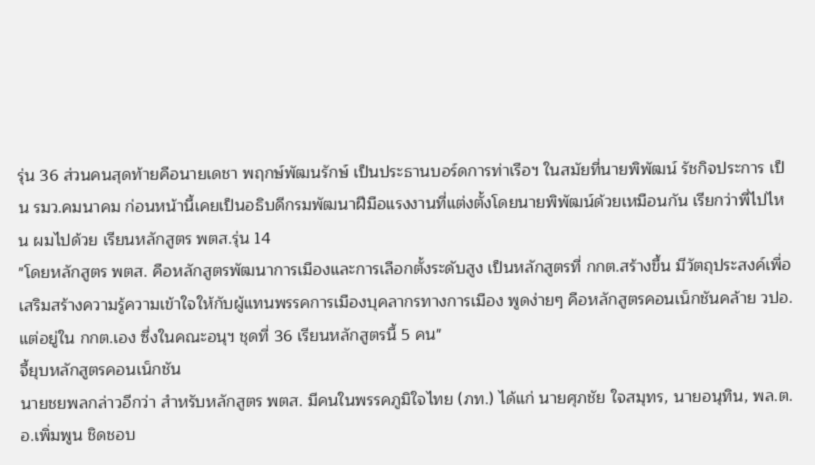รุ่น 36 ส่วนคนสุดท้ายคือนายเดชา พฤกษ์พัฒนรักษ์ เป็นประธานบอร์ดการท่าเรือฯ ในสมัยที่นายพิพัฒน์ รัชกิจประการ เป็น รมว.คมนาคม ก่อนหน้านี้เคยเป็นอธิบดีกรมพัฒนาฝีมือแรงงานที่แต่งตั้งโดยนายพิพัฒน์ด้วยเหมือนกัน เรียกว่าพี่ไปไหน ผมไปด้วย เรียนหลักสูตร พตส.รุ่น 14
"โดยหลักสูตร พตส. คือหลักสูตรพัฒนาการเมืองและการเลือกตั้งระดับสูง เป็นหลักสูตรที่ กกต.สร้างขึ้น มีวัตถุประสงค์เพื่อเสริมสร้างความรู้ความเข้าใจให้กับผู้แทนพรรคการเมืองบุคลากรทางการเมือง พูดง่ายๆ คือหลักสูตรคอนเน็กชันคล้าย วปอ. แต่อยู่ใน กกต.เอง ซึ่งในคณะอนุฯ ชุดที่ 36 เรียนหลักสูตรนี้ 5 คน"
จี้ยุบหลักสูตรคอนเน็กชัน
นายชยพลกล่าวอีกว่า สำหรับหลักสูตร พตส. มีคนในพรรคภูมิใจไทย (ภท.) ได้แก่ นายศุภชัย ใจสมุทร, นายอนุทิน, พล.ต.อ.เพิ่มพูน ชิดชอบ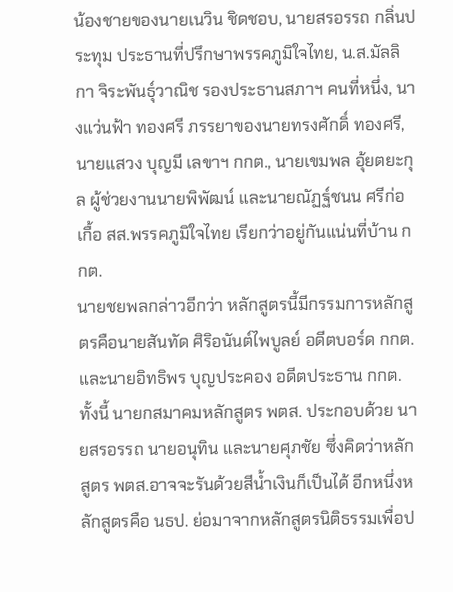น้องชายของนายเนวิน ชิดชอบ, นายสรอรรถ กลิ่นประทุม ประธานที่ปรึกษาพรรคภูมิใจไทย, น.ส.มัลลิกา จิระพันธุ์วาณิช รองประธานสภาฯ คนที่หนึ่ง, นางแว่นฟ้า ทองศรี ภรรยาของนายทรงศักดิ์ ทองศรี, นายแสวง บุญมี เลขาฯ กกต., นายเขมพล อุ้ยตยะกุล ผู้ช่วยงานนายพิพัฒน์ และนายณัฏฐ์ชนน ศรีก่อเกื้อ สส.พรรคภูมิใจไทย เรียกว่าอยู่กันแน่นที่บ้าน กกต.
นายชยพลกล่าวอีกว่า หลักสูตรนี้มีกรรมการหลักสูตรคือนายสันทัด ศิริอนันต์ไพบูลย์ อดีตบอร์ด กกต. และนายอิทธิพร บุญประคอง อดีตประธาน กกต. ทั้งนี้ นายกสมาคมหลักสูตร พตส. ประกอบด้วย นายสรอรรถ นายอนุทิน และนายศุภชัย ซึ่งคิดว่าหลักสูตร พตส.อาจจะรันด้วยสีน้ำเงินก็เป็นได้ อีกหนึ่งหลักสูตรคือ นธป. ย่อมาจากหลักสูตรนิติธรรมเพื่อป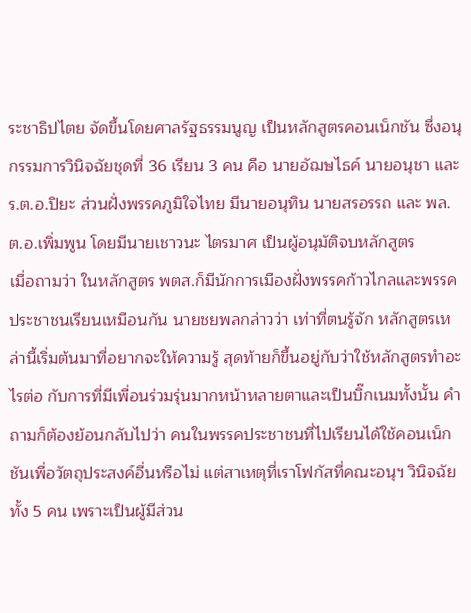ระชาธิปไตย จัดขึ้นโดยศาลรัฐธรรมนูญ เป็นหลักสูตรคอนเน็กชัน ซึ่งอนุกรรมการวินิจฉัยชุดที่ 36 เรียน 3 คน คือ นายอัฌษไธค์ นายอนุชา และ ร.ต.อ.ปิยะ ส่วนฝั่งพรรคภูมิใจไทย มีนายอนุทิน นายสรอรรถ และ พล.ต.อ.เพิ่มพูน โดยมีนายเชาวนะ ไตรมาศ เป็นผู้อนุมัติจบหลักสูตร
เมื่อถามว่า ในหลักสูตร พตส.ก็มีนักการเมืองฝั่งพรรคก้าวไกลและพรรคประชาชนเรียนเหมือนกัน นายชยพลกล่าวว่า เท่าที่ตนรู้จัก หลักสูตรเหล่านี้เริ่มต้นมาที่อยากจะให้ความรู้ สุดท้ายก็ขึ้นอยู่กับว่าใช้หลักสูตรทำอะไรต่อ กับการที่มีเพื่อนร่วมรุ่นมากหน้าหลายตาและเป็นบิ๊กเนมทั้งนั้น คำถามก็ต้องย้อนกลับไปว่า คนในพรรคประชาชนที่ไปเรียนได้ใช้คอนเน็กชันเพื่อวัตถุประสงค์อื่นหรือไม่ แต่สาเหตุที่เราโฟกัสที่คณะอนุฯ วินิจฉัยทั้ง 5 คน เพราะเป็นผู้มีส่วน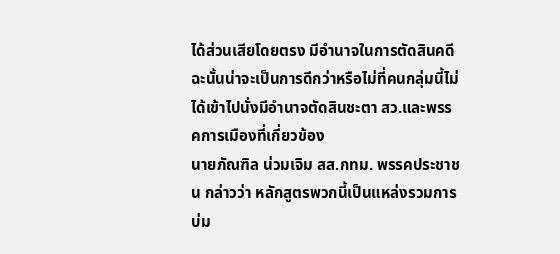ได้ส่วนเสียโดยตรง มีอำนาจในการตัดสินคดี ฉะนั้นน่าจะเป็นการดีกว่าหรือไม่ที่คนกลุ่มนี้ไม่ได้เข้าไปนั่งมีอำนาจตัดสินชะตา สว.และพรรคการเมืองที่เกี่ยวข้อง
นายภัณฑิล น่วมเจิม สส.กทม. พรรคประชาชน กล่าวว่า หลักสูตรพวกนี้เป็นแหล่งรวมการบ่ม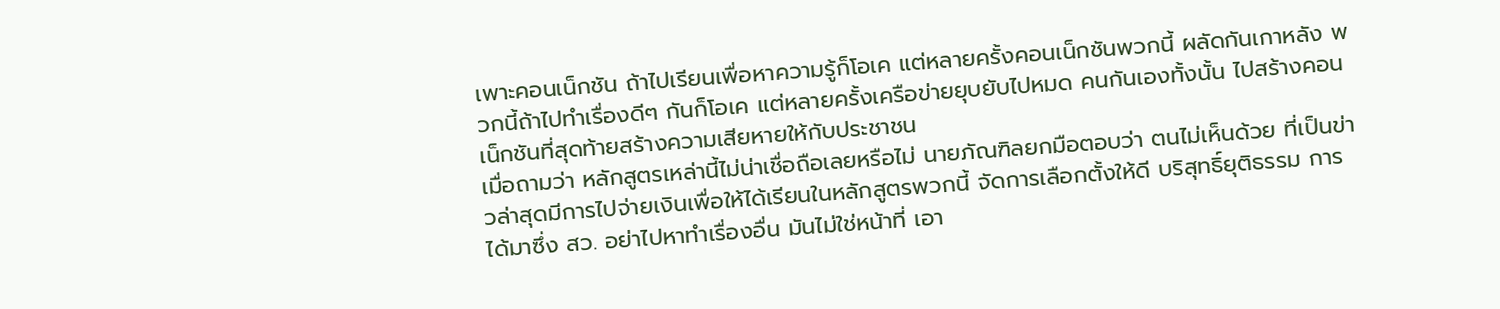เพาะคอนเน็กชัน ถ้าไปเรียนเพื่อหาความรู้ก็โอเค แต่หลายครั้งคอนเน็กชันพวกนี้ ผลัดกันเกาหลัง พวกนี้ถ้าไปทำเรื่องดีๆ กันก็โอเค แต่หลายครั้งเครือข่ายยุบยับไปหมด คนกันเองทั้งนั้น ไปสร้างคอนเน็กชันที่สุดท้ายสร้างความเสียหายให้กับประชาชน
เมื่อถามว่า หลักสูตรเหล่านี้ไม่น่าเชื่อถือเลยหรือไม่ นายภัณฑิลยกมือตอบว่า ตนไม่เห็นด้วย ที่เป็นข่าวล่าสุดมีการไปจ่ายเงินเพื่อให้ได้เรียนในหลักสูตรพวกนี้ จัดการเลือกตั้งให้ดี บริสุทธิ์ยุติธรรม การได้มาซึ่ง สว. อย่าไปหาทำเรื่องอื่น มันไม่ใช่หน้าที่ เอา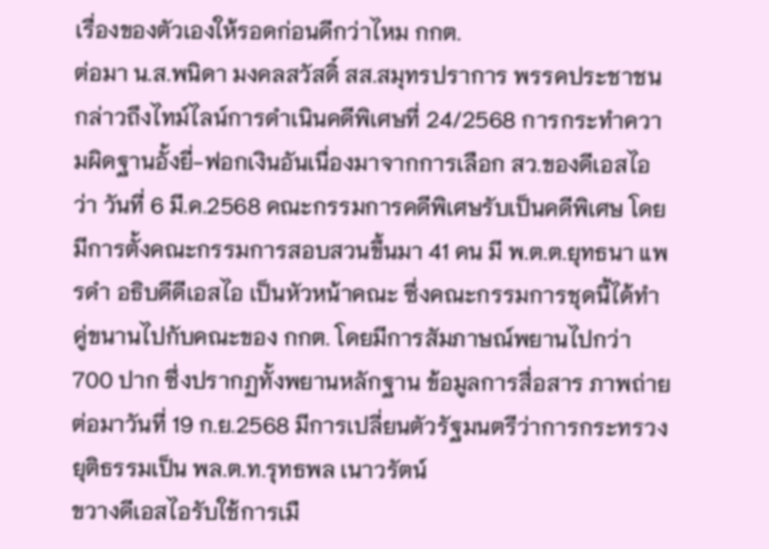เรื่องของตัวเองให้รอดก่อนดีกว่าไหม กกต.
ต่อมา น.ส.พนิดา มงคลสวัสดิ์ สส.สมุทรปราการ พรรคประชาชน กล่าวถึงไทม์ไลน์การดำเนินคดีพิเศษที่ 24/2568 การกระทำความผิดฐานอั้งยี่-ฟอกเงินอันเนื่องมาจากการเลือก สว.ของดีเอสไอ ว่า วันที่ 6 มี.ค.2568 คณะกรรมการคดีพิเศษรับเป็นคดีพิเศษ โดยมีการตั้งคณะกรรมการสอบสวนขึ้นมา 41 คน มี พ.ต.ต.ยุทธนา แพรดำ อธิบดีดีเอสไอ เป็นหัวหน้าคณะ ซึ่งคณะกรรมการชุดนี้ได้ทำคู่ขนานไปกับคณะของ กกต. โดยมีการสัมภาษณ์พยานไปกว่า 700 ปาก ซึ่งปรากฏทั้งพยานหลักฐาน ข้อมูลการสื่อสาร ภาพถ่าย ต่อมาวันที่ 19 ก.ย.2568 มีการเปลี่ยนตัวรัฐมนตรีว่าการกระทรวงยุติธรรมเป็น พล.ต.ท.รุทธพล เนาวรัตน์
ขวางดีเอสไอรับใช้การเมื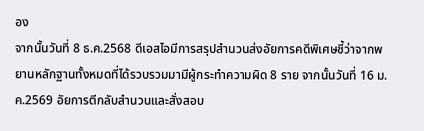อง
จากนั้นวันที่ 8 ธ.ค.2568 ดีเอสไอมีการสรุปสำนวนส่งอัยการคดีพิเศษชี้ว่าจากพยานหลักฐานทั้งหมดที่ได้รวบรวมมามีผู้กระทำความผิด 8 ราย จากนั้นวันที่ 16 ม.ค.2569 อัยการตีกลับสำนวนและสั่งสอบ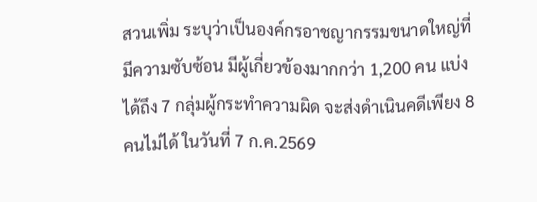สวนเพิ่ม ระบุว่าเป็นองค์กรอาชญากรรมขนาดใหญ่ที่มีความซับซ้อน มีผู้เกี่ยวข้องมากกว่า 1,200 คน แบ่งได้ถึง 7 กลุ่มผู้กระทำความผิด จะส่งดำเนินคดีเพียง 8 คนไม่ได้ ในวันที่ 7 ก.ค.2569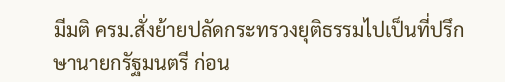มีมติ ครม.สั่งย้ายปลัดกระทรวงยุติธรรมไปเป็นที่ปรึกษานายกรัฐมนตรี ก่อน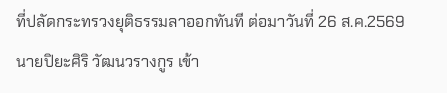ที่ปลัดกระทรวงยุติธรรมลาออกทันที ต่อมาวันที่ 26 ส.ค.2569 นายปิยะศิริ วัฒนวรางกูร เข้า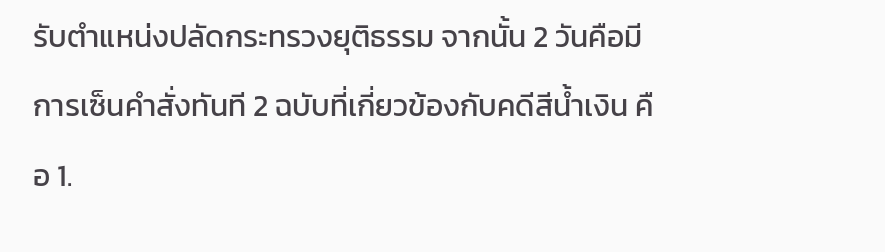รับตำแหน่งปลัดกระทรวงยุติธรรม จากนั้น 2 วันคือมีการเซ็นคำสั่งทันที 2 ฉบับที่เกี่ยวข้องกับคดีสีน้ำเงิน คือ 1.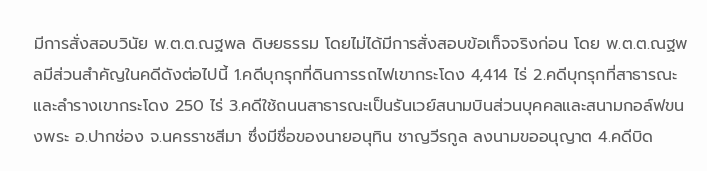มีการสั่งสอบวินัย พ.ต.ต.ณฐพล ดิษยธรรม โดยไม่ได้มีการสั่งสอบข้อเท็จจริงก่อน โดย พ.ต.ต.ณฐพลมีส่วนสำคัญในคดีดังต่อไปนี้ 1.คดีบุกรุกที่ดินการรถไฟเขากระโดง 4,414 ไร่ 2.คดีบุกรุกที่สาธารณะและลำรางเขากระโดง 250 ไร่ 3.คดีใช้ถนนสาธารณะเป็นรันเวย์สนามบินส่วนบุคคลและสนามกอล์ฟขนงพระ อ.ปากช่อง จ.นครราชสีมา ซึ่งมีชื่อของนายอนุทิน ชาญวีรกูล ลงนามขออนุญาต 4.คดีบิด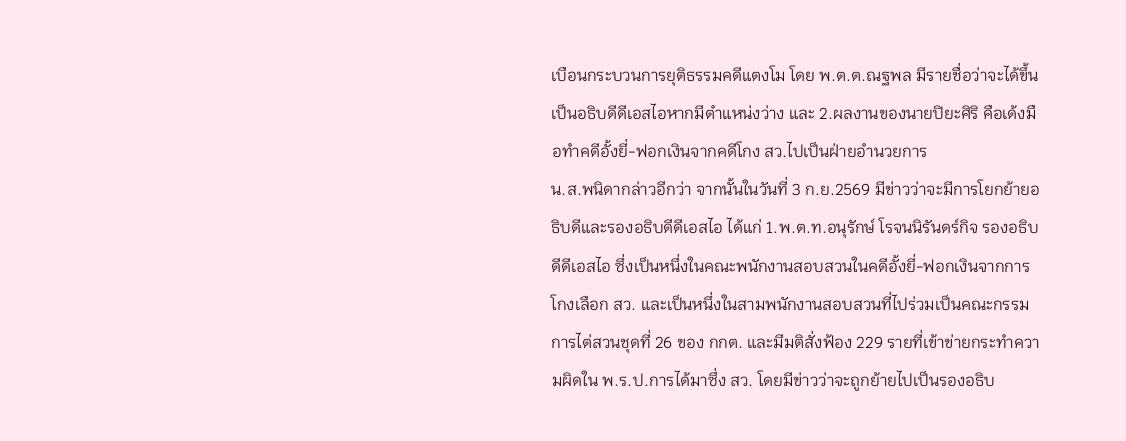เบือนกระบวนการยุติธรรมคดีแตงโม โดย พ.ต.ต.ณฐพล มีรายชื่อว่าจะได้ขึ้นเป็นอธิบดีดีเอสไอหากมีตำแหน่งว่าง และ 2.ผลงานของนายปิยะศิริ คือเด้งมือทำคดีอั้งยี่-ฟอกเงินจากคดีโกง สว.ไปเป็นฝ่ายอำนวยการ
น.ส.พนิดากล่าวอีกว่า จากนั้นในวันที่ 3 ก.ย.2569 มีข่าวว่าจะมีการโยกย้ายอธิบดีและรองอธิบดีดีเอสไอ ได้แก่ 1.พ.ต.ท.อนุรักษ์ โรจนนิรันดร์กิจ รองอธิบดีดีเอสไอ ซึ่งเป็นหนึ่งในคณะพนักงานสอบสวนในคดีอั้งยี่-ฟอกเงินจากการโกงเลือก สว. และเป็นหนึ่งในสามพนักงานสอบสวนที่ไปร่วมเป็นคณะกรรมการไต่สวนชุดที่ 26 ของ กกต. และมีมติสั่งฟ้อง 229 รายที่เข้าข่ายกระทำความผิดใน พ.ร.ป.การได้มาซึ่ง สว. โดยมีข่าวว่าจะถูกย้ายไปเป็นรองอธิบ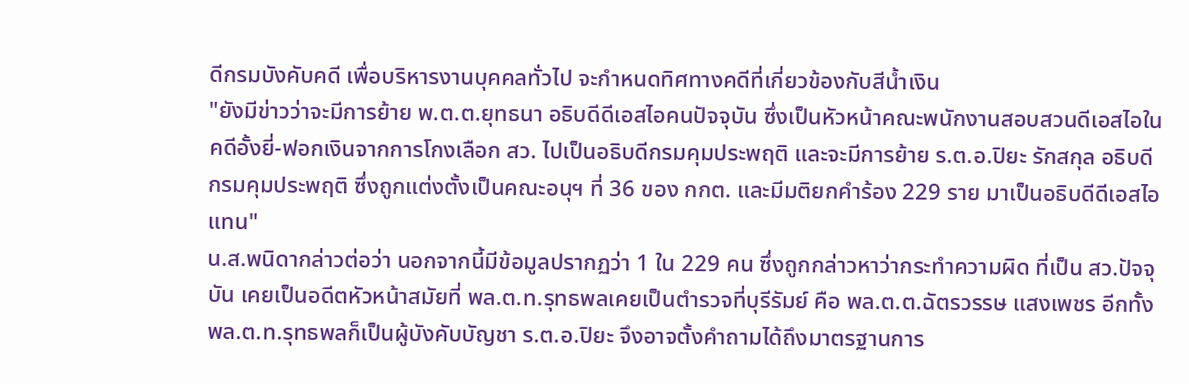ดีกรมบังคับคดี เพื่อบริหารงานบุคคลทั่วไป จะกำหนดทิศทางคดีที่เกี่ยวข้องกับสีน้ำเงิน
"ยังมีข่าวว่าจะมีการย้าย พ.ต.ต.ยุทธนา อธิบดีดีเอสไอคนปัจจุบัน ซึ่งเป็นหัวหน้าคณะพนักงานสอบสวนดีเอสไอในคดีอั้งยี่-ฟอกเงินจากการโกงเลือก สว. ไปเป็นอธิบดีกรมคุมประพฤติ และจะมีการย้าย ร.ต.อ.ปิยะ รักสกุล อธิบดีกรมคุมประพฤติ ซึ่งถูกแต่งตั้งเป็นคณะอนุฯ ที่ 36 ของ กกต. และมีมติยกคำร้อง 229 ราย มาเป็นอธิบดีดีเอสไอแทน"
น.ส.พนิดากล่าวต่อว่า นอกจากนี้มีข้อมูลปรากฏว่า 1 ใน 229 คน ซึ่งถูกกล่าวหาว่ากระทำความผิด ที่เป็น สว.ปัจจุบัน เคยเป็นอดีตหัวหน้าสมัยที่ พล.ต.ท.รุทธพลเคยเป็นตำรวจที่บุรีรัมย์ คือ พล.ต.ต.ฉัตรวรรษ แสงเพชร อีกทั้ง พล.ต.ท.รุทธพลก็เป็นผู้บังคับบัญชา ร.ต.อ.ปิยะ จึงอาจตั้งคำถามได้ถึงมาตรฐานการ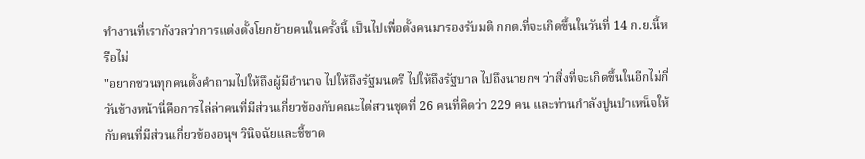ทำงานที่เรากังวลว่าการแต่งตั้งโยกย้ายคนในครั้งนี้ เป็นไปเพื่อตั้งคนมารองรับมติ กกต.ที่จะเกิดขึ้นในวันที่ 14 ก.ย.นี้หรือไม่
"อยากชวนทุกคนตั้งคำถามไปให้ถึงผู้มีอำนาจ ไปให้ถึงรัฐมนตรี ไปให้ถึงรัฐบาล ไปถึงนายกฯ ว่าสิ่งที่จะเกิดขึ้นในอีกไม่กี่วันข้างหน้านี่คือการไล่ล่าคนที่มีส่วนเกี่ยวข้องกับคณะไต่สวนชุดที่ 26 คนที่คิดว่า 229 คน และท่านกำลังปูนบำเหน็จให้กับคนที่มีส่วนเกี่ยวข้องอนุฯ วินิจฉัยและชี้ขาด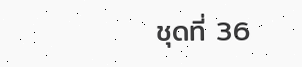ชุดที่ 36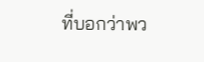ที่บอกว่าพว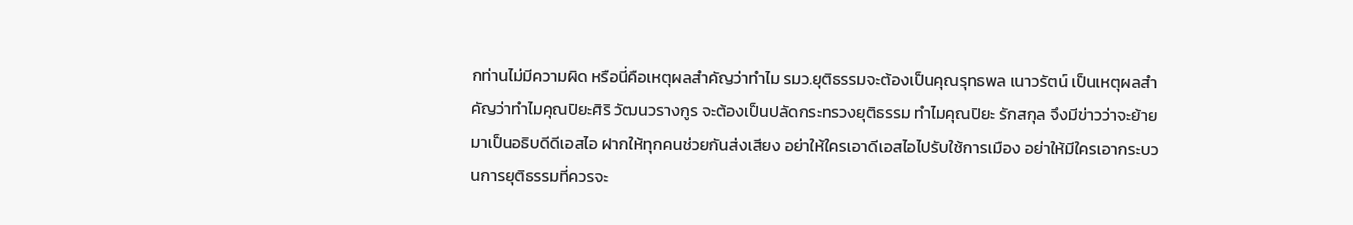กท่านไม่มีความผิด หรือนี่คือเหตุผลสำคัญว่าทำไม รมว.ยุติธรรมจะต้องเป็นคุณรุทธพล เนาวรัตน์ เป็นเหตุผลสำคัญว่าทำไมคุณปิยะศิริ วัฒนวรางกูร จะต้องเป็นปลัดกระทรวงยุติธรรม ทำไมคุณปิยะ รักสกุล จึงมีข่าวว่าจะย้ายมาเป็นอธิบดีดีเอสไอ ฝากให้ทุกคนช่วยกันส่งเสียง อย่าให้ใครเอาดีเอสไอไปรับใช้การเมือง อย่าให้มีใครเอากระบวนการยุติธรรมที่ควรจะ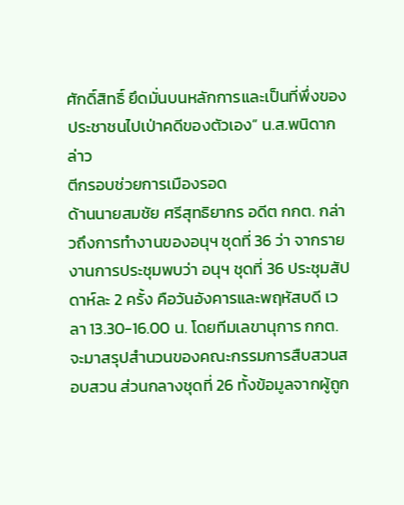ศักดิ์สิทธิ์ ยึดมั่นบนหลักการและเป็นที่พึ่งของประชาชนไปเป่าคดีของตัวเอง” น.ส.พนิดากล่าว
ตีกรอบช่วยการเมืองรอด
ด้านนายสมชัย ศรีสุทธิยากร อดีต กกต. กล่าวถึงการทำงานของอนุฯ ชุดที่ 36 ว่า จากรายงานการประชุมพบว่า อนุฯ ชุดที่ 36 ประชุมสัปดาห์ละ 2 ครั้ง คือวันอังคารและพฤหัสบดี เวลา 13.30-16.00 น. โดยทีมเลขานุการ กกต.จะมาสรุปสำนวนของคณะกรรมการสืบสวนสอบสวน ส่วนกลางชุดที่ 26 ทั้งข้อมูลจากผู้ถูก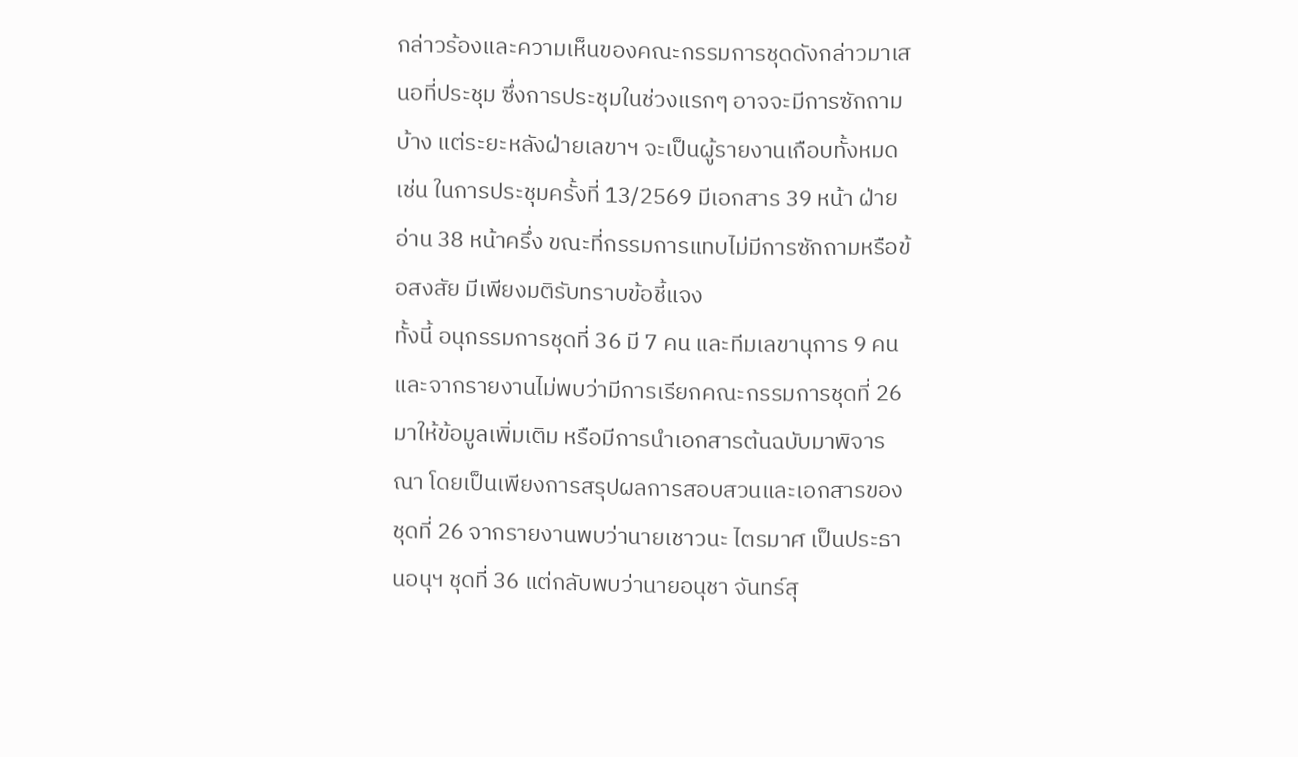กล่าวร้องและความเห็นของคณะกรรมการชุดดังกล่าวมาเสนอที่ประชุม ซึ่งการประชุมในช่วงแรกๆ อาจจะมีการซักถามบ้าง แต่ระยะหลังฝ่ายเลขาฯ จะเป็นผู้รายงานเกือบทั้งหมด เช่น ในการประชุมครั้งที่ 13/2569 มีเอกสาร 39 หน้า ฝ่ายอ่าน 38 หน้าครึ่ง ขณะที่กรรมการแทบไม่มีการซักถามหรือข้อสงสัย มีเพียงมติรับทราบข้อชี้แจง
ทั้งนี้ อนุกรรมการชุดที่ 36 มี 7 คน และทีมเลขานุการ 9 คน และจากรายงานไม่พบว่ามีการเรียกคณะกรรมการชุดที่ 26 มาให้ข้อมูลเพิ่มเติม หรือมีการนำเอกสารต้นฉบับมาพิจารณา โดยเป็นเพียงการสรุปผลการสอบสวนและเอกสารของชุดที่ 26 จากรายงานพบว่านายเชาวนะ ไตรมาศ เป็นประธานอนุฯ ชุดที่ 36 แต่กลับพบว่านายอนุชา จันทร์สุ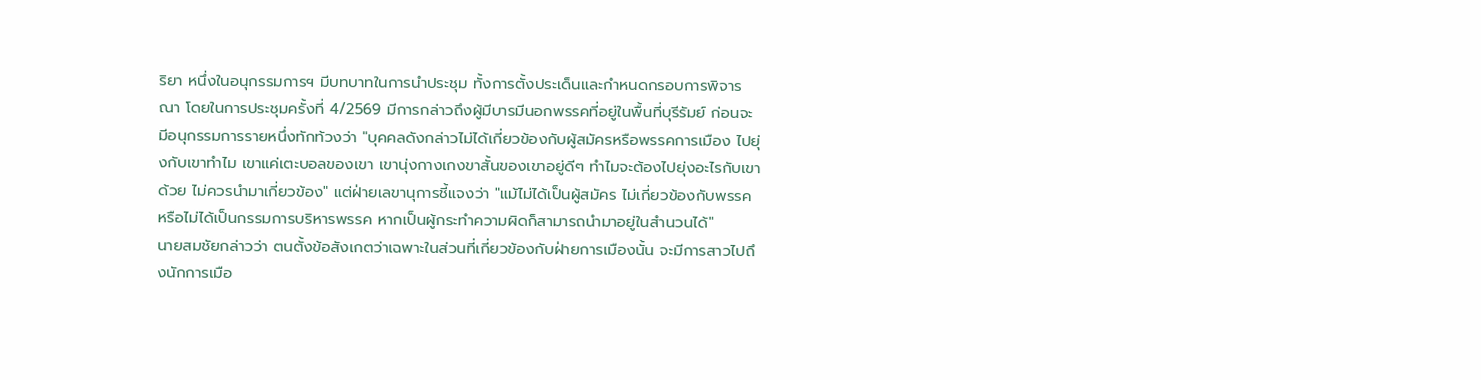ริยา หนึ่งในอนุกรรมการฯ มีบทบาทในการนำประชุม ทั้งการตั้งประเด็นและกำหนดกรอบการพิจารณา โดยในการประชุมครั้งที่ 4/2569 มีการกล่าวถึงผู้มีบารมีนอกพรรคที่อยู่ในพื้นที่บุรีรัมย์ ก่อนจะมีอนุกรรมการรายหนึ่งทักท้วงว่า "บุคคลดังกล่าวไม่ได้เกี่ยวข้องกับผู้สมัครหรือพรรคการเมือง ไปยุ่งกับเขาทำไม เขาแค่เตะบอลของเขา เขานุ่งกางเกงขาสั้นของเขาอยู่ดีๆ ทำไมจะต้องไปยุ่งอะไรกับเขาด้วย ไม่ควรนำมาเกี่ยวข้อง" แต่ฝ่ายเลขานุการชี้แจงว่า "แม้ไม่ได้เป็นผู้สมัคร ไม่เกี่ยวข้องกับพรรค หรือไม่ได้เป็นกรรมการบริหารพรรค หากเป็นผู้กระทำความผิดก็สามารถนำมาอยู่ในสำนวนได้"
นายสมชัยกล่าวว่า ตนตั้งข้อสังเกตว่าเฉพาะในส่วนที่เกี่ยวข้องกับฝ่ายการเมืองนั้น จะมีการสาวไปถึงนักการเมือ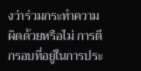งว่าร่วมกระทำความผิดด้วยหรือไม่ การตีกรอบที่อยู่ในการประ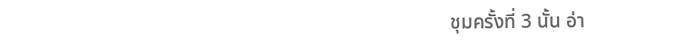ชุมครั้งที่ 3 นั้น อ่า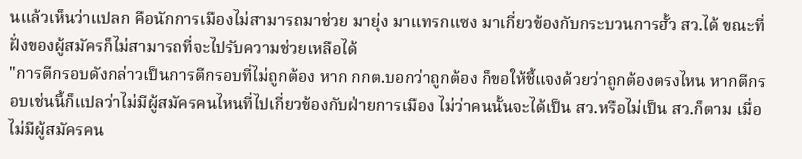นแล้วเห็นว่าแปลก คือนักการเมืองไม่สามารถมาช่วย มายุ่ง มาแทรกแซง มาเกี่ยวข้องกับกระบวนการฮั้ว สว.ได้ ขณะที่ฝั่งของผู้สมัครก็ไม่สามารถที่จะไปรับความช่วยเหลือได้
"การตีกรอบดังกล่าวเป็นการตีกรอบที่ไม่ถูกต้อง หาก กกต.บอกว่าถูกต้อง ก็ขอให้ชี้แจงด้วยว่าถูกต้องตรงไหน หากตีกรอบเช่นนี้ก็แปลว่าไม่มีผู้สมัครคนไหนที่ไปเกี่ยวข้องกับฝ่ายการเมือง ไม่ว่าคนนั้นจะได้เป็น สว.หรือไม่เป็น สว.ก็ตาม เมื่อไม่มีผู้สมัครคน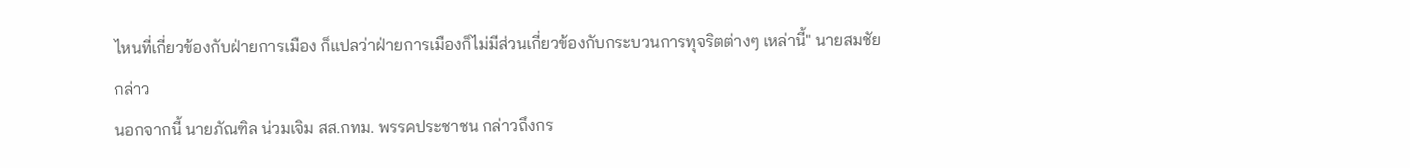ไหนที่เกี่ยวข้องกับฝ่ายการเมือง ก็แปลว่าฝ่ายการเมืองก็ไม่มีส่วนเกี่ยวข้องกับกระบวนการทุจริตต่างๆ เหล่านี้" นายสมชัยกล่าว
นอกจากนี้ นายภัณฑิล น่วมเจิม สส.กทม. พรรคประชาชน กล่าวถึงกร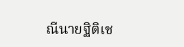ณีนายฐิติเช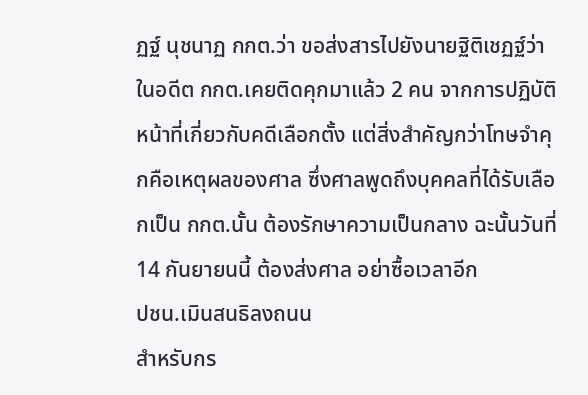ฏฐ์ นุชนาฏ กกต.ว่า ขอส่งสารไปยังนายฐิติเชฏฐ์ว่า ในอดีต กกต.เคยติดคุกมาแล้ว 2 คน จากการปฏิบัติหน้าที่เกี่ยวกับคดีเลือกตั้ง แต่สิ่งสำคัญกว่าโทษจำคุกคือเหตุผลของศาล ซึ่งศาลพูดถึงบุคคลที่ได้รับเลือกเป็น กกต.นั้น ต้องรักษาความเป็นกลาง ฉะนั้นวันที่ 14 กันยายนนี้ ต้องส่งศาล อย่าซื้อเวลาอีก
ปชน.เมินสนธิลงถนน
สำหรับกร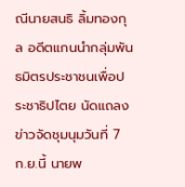ณีนายสนธิ ลิ้มทองกุล อดีตแกนนำกลุ่มพันธมิตรประชาชนเพื่อประชาธิปไตย นัดแถลงข่าวจัดชุมนุมวันที่ 7 ก.ย.นี้ นายพ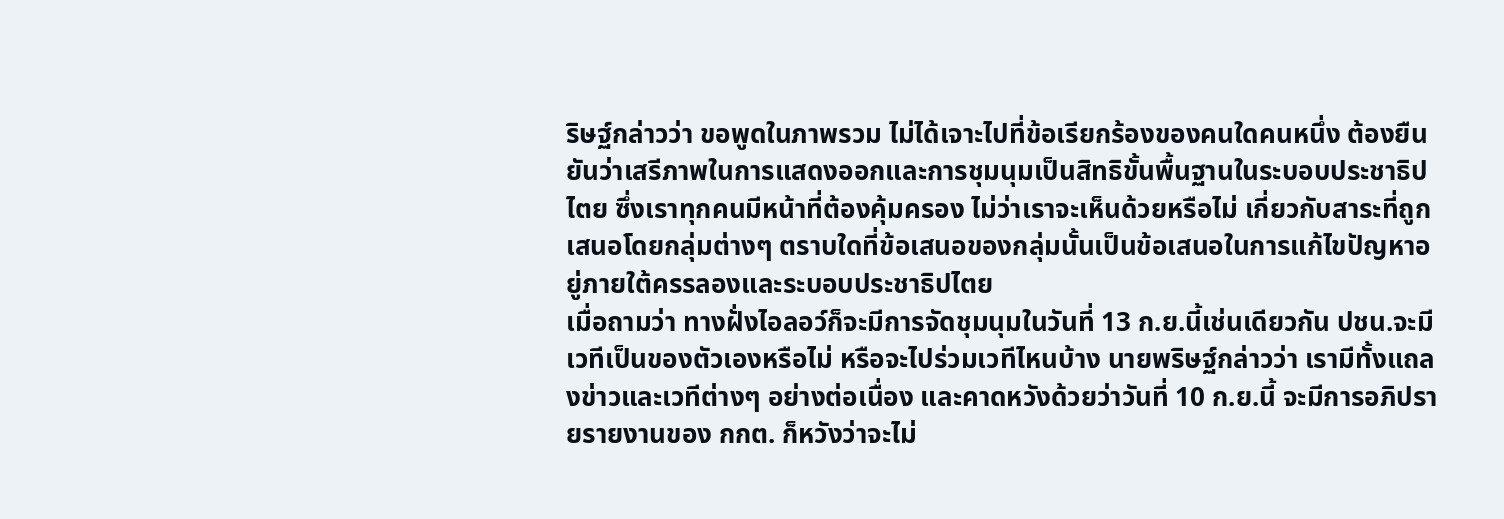ริษฐ์กล่าวว่า ขอพูดในภาพรวม ไม่ได้เจาะไปที่ข้อเรียกร้องของคนใดคนหนึ่ง ต้องยืนยันว่าเสรีภาพในการแสดงออกและการชุมนุมเป็นสิทธิขั้นพื้นฐานในระบอบประชาธิปไตย ซึ่งเราทุกคนมีหน้าที่ต้องคุ้มครอง ไม่ว่าเราจะเห็นด้วยหรือไม่ เกี่ยวกับสาระที่ถูกเสนอโดยกลุ่มต่างๆ ตราบใดที่ข้อเสนอของกลุ่มนั้นเป็นข้อเสนอในการแก้ไขปัญหาอยู่ภายใต้ครรลองและระบอบประชาธิปไตย
เมื่อถามว่า ทางฝั่งไอลอว์ก็จะมีการจัดชุมนุมในวันที่ 13 ก.ย.นี้เช่นเดียวกัน ปชน.จะมีเวทีเป็นของตัวเองหรือไม่ หรือจะไปร่วมเวทีไหนบ้าง นายพริษฐ์กล่าวว่า เรามีทั้งแถลงข่าวและเวทีต่างๆ อย่างต่อเนื่อง และคาดหวังด้วยว่าวันที่ 10 ก.ย.นี้ จะมีการอภิปรายรายงานของ กกต. ก็หวังว่าจะไม่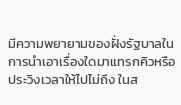มีความพยายามของฝั่งรัฐบาลในการนำเอาเรื่องใดมาแทรกคิวหรือประวิงเวลาให้ไปไม่ถึง ในส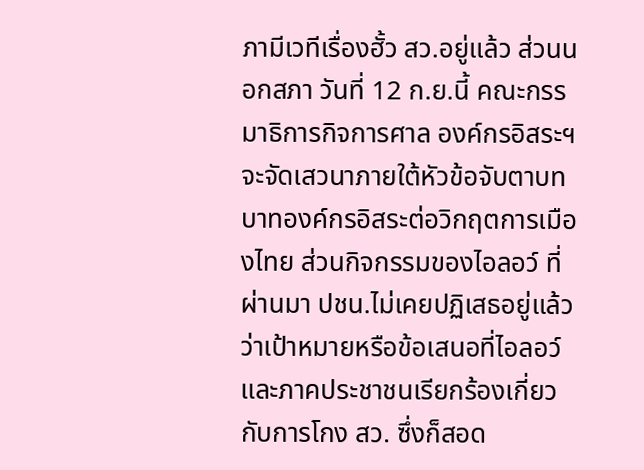ภามีเวทีเรื่องฮั้ว สว.อยู่แล้ว ส่วนนอกสภา วันที่ 12 ก.ย.นี้ คณะกรรมาธิการกิจการศาล องค์กรอิสระฯ จะจัดเสวนาภายใต้หัวข้อจับตาบทบาทองค์กรอิสระต่อวิกฤตการเมืองไทย ส่วนกิจกรรมของไอลอว์ ที่ผ่านมา ปชน.ไม่เคยปฏิเสธอยู่แล้วว่าเป้าหมายหรือข้อเสนอที่ไอลอว์และภาคประชาชนเรียกร้องเกี่ยวกับการโกง สว. ซึ่งก็สอด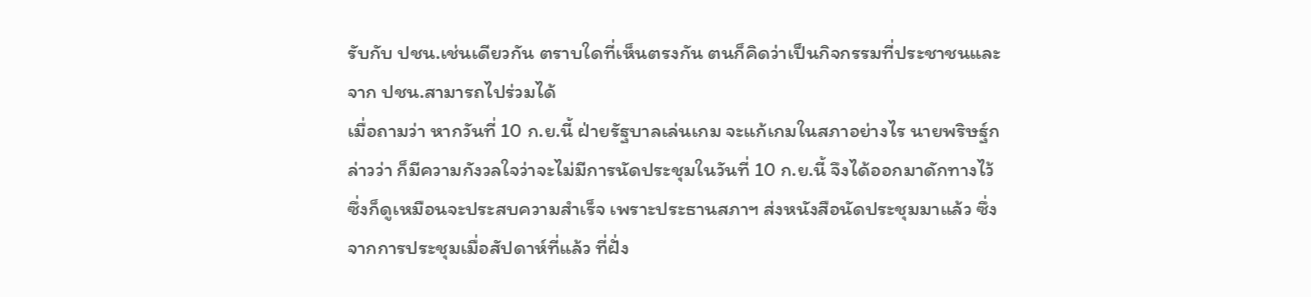รับกับ ปชน.เช่นเดียวกัน ตราบใดที่เห็นตรงกัน ตนก็คิดว่าเป็นกิจกรรมที่ประชาชนและจาก ปชน.สามารถไปร่วมได้
เมื่อถามว่า หากวันที่ 10 ก.ย.นี้ ฝ่ายรัฐบาลเล่นเกม จะแก้เกมในสภาอย่างไร นายพริษฐ์กล่าวว่า ก็มีความกังวลใจว่าจะไม่มีการนัดประชุมในวันที่ 10 ก.ย.นี้ จึงได้ออกมาดักทางไว้ ซึ่งก็ดูเหมือนจะประสบความสำเร็จ เพราะประธานสภาฯ ส่งหนังสือนัดประชุมมาแล้ว ซึ่งจากการประชุมเมื่อสัปดาห์ที่แล้ว ที่ฝั่ง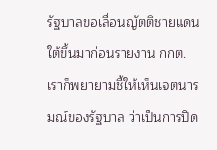รัฐบาลขอเลื่อนญัตติชายแดนใต้ขึ้นมาก่อนรายงาน กกต. เราก็พยายามชี้ให้เห็นเจตนารมณ์ของรัฐบาล ว่าเป็นการปิด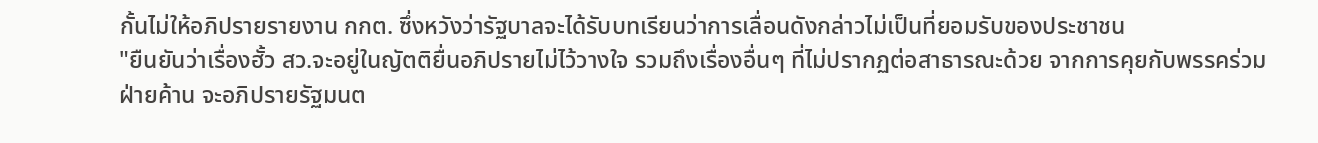กั้นไม่ให้อภิปรายรายงาน กกต. ซึ่งหวังว่ารัฐบาลจะได้รับบทเรียนว่าการเลื่อนดังกล่าวไม่เป็นที่ยอมรับของประชาชน
"ยืนยันว่าเรื่องฮั้ว สว.จะอยู่ในญัตติยื่นอภิปรายไม่ไว้วางใจ รวมถึงเรื่องอื่นๆ ที่ไม่ปรากฏต่อสาธารณะด้วย จากการคุยกับพรรคร่วมฝ่ายค้าน จะอภิปรายรัฐมนต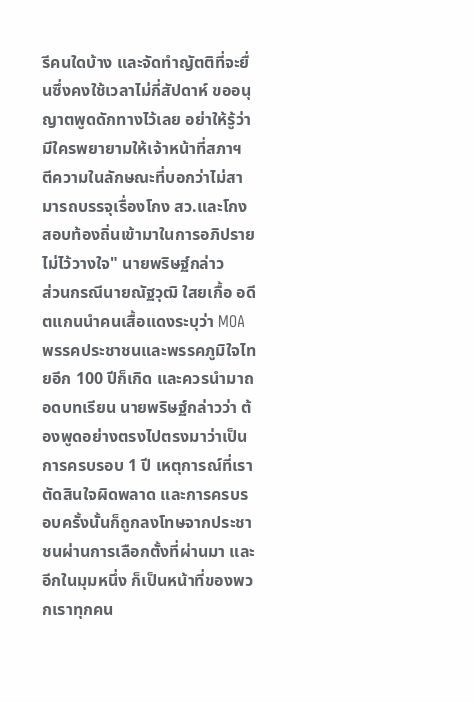รีคนใดบ้าง และจัดทำญัตติที่จะยื่นซึ่งคงใช้เวลาไม่กี่สัปดาห์ ขออนุญาตพูดดักทางไว้เลย อย่าให้รู้ว่ามีใครพยายามให้เจ้าหน้าที่สภาฯ ตีความในลักษณะที่บอกว่าไม่สามารถบรรจุเรื่องโกง สว.และโกงสอบท้องถิ่นเข้ามาในการอภิปรายไม่ไว้วางใจ" นายพริษฐ์กล่าว
ส่วนกรณีนายณัฐวุฒิ ใสยเกื้อ อดีตแกนนำคนเสื้อแดงระบุว่า MOA พรรคประชาชนและพรรคภูมิใจไทยอีก 100 ปีก็เกิด และควรนำมาถอดบทเรียน นายพริษฐ์กล่าวว่า ต้องพูดอย่างตรงไปตรงมาว่าเป็นการครบรอบ 1 ปี เหตุการณ์ที่เราตัดสินใจผิดพลาด และการครบรอบครั้งนั้นก็ถูกลงโทษจากประชาชนผ่านการเลือกตั้งที่ผ่านมา และอีกในมุมหนึ่ง ก็เป็นหน้าที่ของพวกเราทุกคน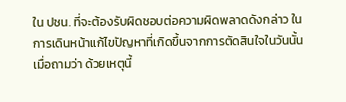ใน ปชน. ที่จะต้องรับผิดชอบต่อความผิดพลาดดังกล่าว ในการเดินหน้าแก้ไขปัญหาที่เกิดขึ้นจากการตัดสินใจในวันนั้น
เมื่อถามว่า ด้วยเหตุนี้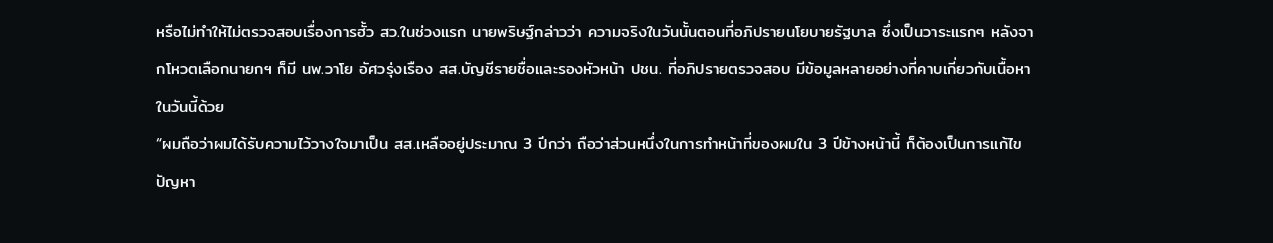หรือไม่ทำให้ไม่ตรวจสอบเรื่องการฮั้ว สว.ในช่วงแรก นายพริษฐ์กล่าวว่า ความจริงในวันนั้นตอนที่อภิปรายนโยบายรัฐบาล ซึ่งเป็นวาระแรกๆ หลังจากโหวตเลือกนายกฯ ก็มี นพ.วาโย อัศวรุ่งเรือง สส.บัญชีรายชื่อและรองหัวหน้า ปชน. ที่อภิปรายตรวจสอบ มีข้อมูลหลายอย่างที่คาบเกี่ยวกับเนื้อหาในวันนี้ด้วย
“ผมถือว่าผมได้รับความไว้วางใจมาเป็น สส.เหลืออยู่ประมาณ 3 ปีกว่า ถือว่าส่วนหนึ่งในการทำหน้าที่ของผมใน 3 ปีข้างหน้านี้ ก็ต้องเป็นการแก้ไขปัญหา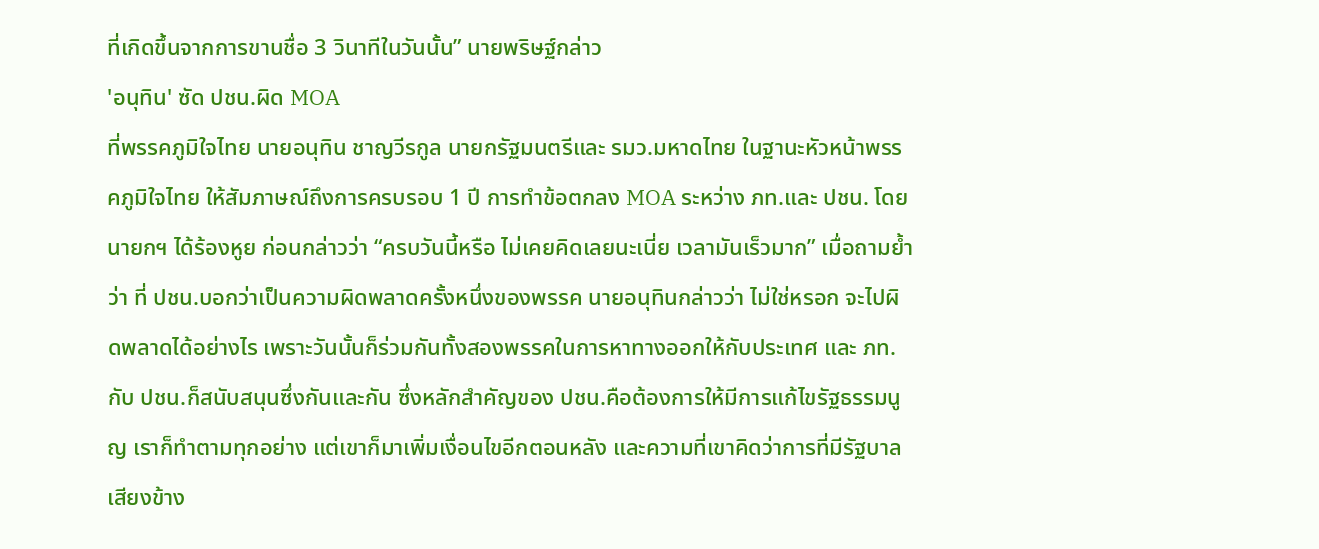ที่เกิดขึ้นจากการขานชื่อ 3 วินาทีในวันนั้น” นายพริษฐ์กล่าว
'อนุทิน' ซัด ปชน.ผิด MOA
ที่พรรคภูมิใจไทย นายอนุทิน ชาญวีรกูล นายกรัฐมนตรีและ รมว.มหาดไทย ในฐานะหัวหน้าพรรคภูมิใจไทย ให้สัมภาษณ์ถึงการครบรอบ 1 ปี การทำข้อตกลง MOA ระหว่าง ภท.และ ปชน. โดยนายกฯ ได้ร้องหูย ก่อนกล่าวว่า “ครบวันนี้หรือ ไม่เคยคิดเลยนะเนี่ย เวลามันเร็วมาก” เมื่อถามย้ำว่า ที่ ปชน.บอกว่าเป็นความผิดพลาดครั้งหนึ่งของพรรค นายอนุทินกล่าวว่า ไม่ใช่หรอก จะไปผิดพลาดได้อย่างไร เพราะวันนั้นก็ร่วมกันทั้งสองพรรคในการหาทางออกให้กับประเทศ และ ภท.กับ ปชน.ก็สนับสนุนซึ่งกันและกัน ซึ่งหลักสำคัญของ ปชน.คือต้องการให้มีการแก้ไขรัฐธรรมนูญ เราก็ทำตามทุกอย่าง แต่เขาก็มาเพิ่มเงื่อนไขอีกตอนหลัง และความที่เขาคิดว่าการที่มีรัฐบาลเสียงข้าง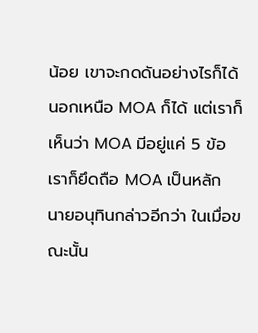น้อย เขาจะกดดันอย่างไรก็ได้ นอกเหนือ MOA ก็ได้ แต่เราก็เห็นว่า MOA มีอยู่แค่ 5 ข้อ เราก็ยึดถือ MOA เป็นหลัก
นายอนุทินกล่าวอีกว่า ในเมื่อขณะนั้น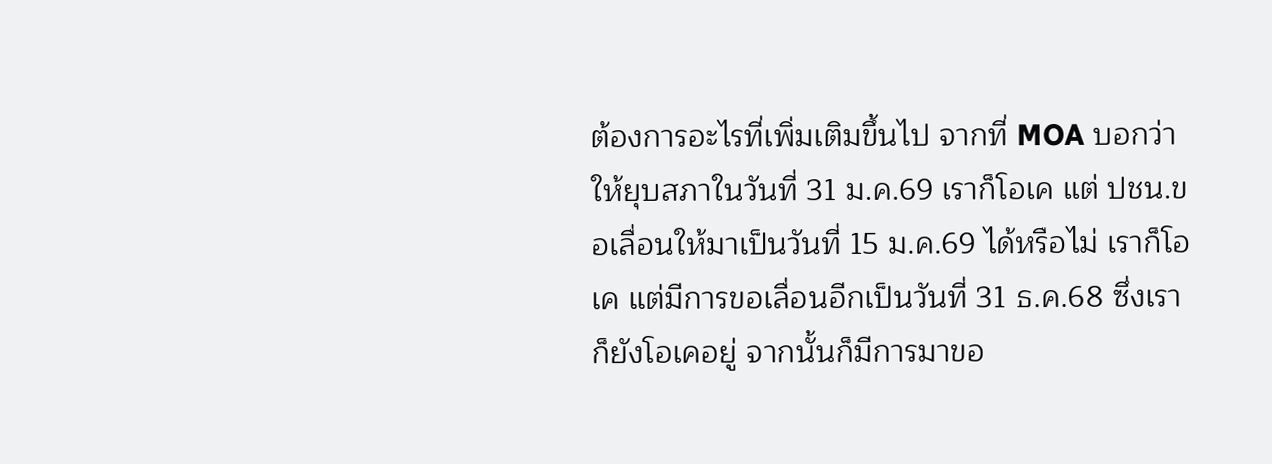ต้องการอะไรที่เพิ่มเติมขึ้นไป จากที่ MOA บอกว่าให้ยุบสภาในวันที่ 31 ม.ค.69 เราก็โอเค แต่ ปชน.ขอเลื่อนให้มาเป็นวันที่ 15 ม.ค.69 ได้หรือไม่ เราก็โอเค แต่มีการขอเลื่อนอีกเป็นวันที่ 31 ธ.ค.68 ซึ่งเราก็ยังโอเคอยู่ จากนั้นก็มีการมาขอ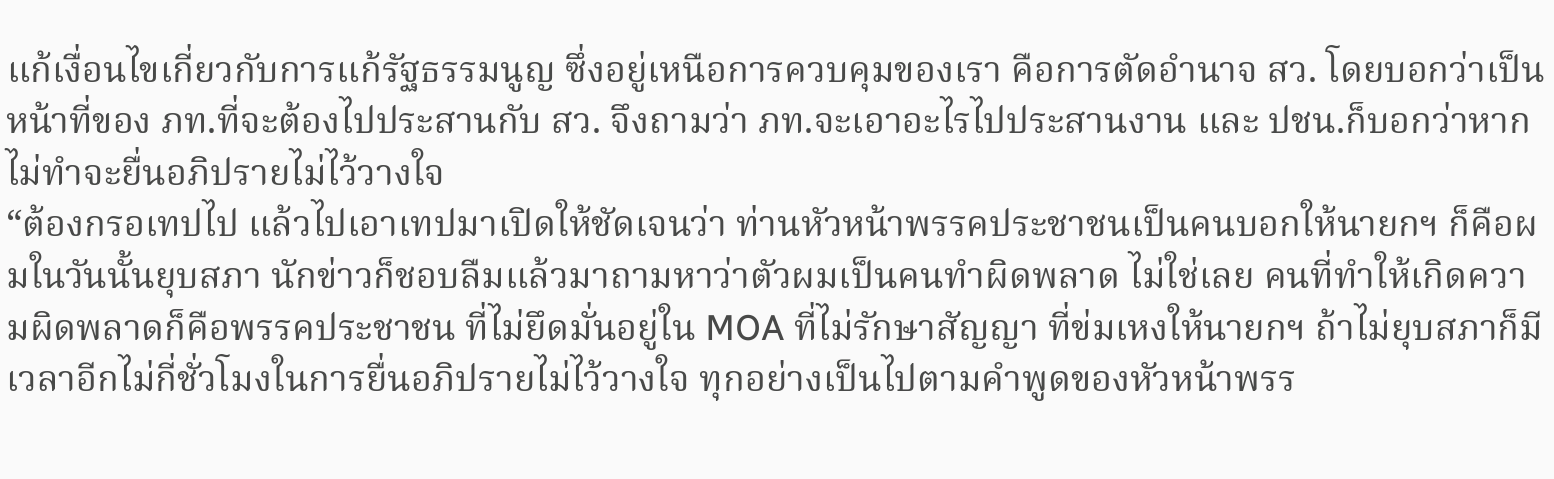แก้เงื่อนไขเกี่ยวกับการแก้รัฐธรรมนูญ ซึ่งอยู่เหนือการควบคุมของเรา คือการตัดอำนาจ สว. โดยบอกว่าเป็นหน้าที่ของ ภท.ที่จะต้องไปประสานกับ สว. จึงถามว่า ภท.จะเอาอะไรไปประสานงาน และ ปชน.ก็บอกว่าหากไม่ทำจะยื่นอภิปรายไม่ไว้วางใจ
“ต้องกรอเทปไป แล้วไปเอาเทปมาเปิดให้ชัดเจนว่า ท่านหัวหน้าพรรคประชาชนเป็นคนบอกให้นายกฯ ก็คือผมในวันนั้นยุบสภา นักข่าวก็ชอบลืมแล้วมาถามหาว่าตัวผมเป็นคนทำผิดพลาด ไม่ใช่เลย คนที่ทำให้เกิดความผิดพลาดก็คือพรรคประชาชน ที่ไม่ยึดมั่นอยู่ใน MOA ที่ไม่รักษาสัญญา ที่ข่มเหงให้นายกฯ ถ้าไม่ยุบสภาก็มีเวลาอีกไม่กี่ชั่วโมงในการยื่นอภิปรายไม่ไว้วางใจ ทุกอย่างเป็นไปตามคำพูดของหัวหน้าพรร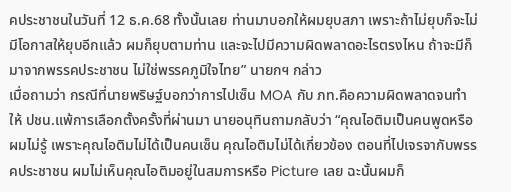คประชาชนในวันที่ 12 ธ.ค.68 ทั้งนั้นเลย ท่านมาบอกให้ผมยุบสภา เพราะถ้าไม่ยุบก็จะไม่มีโอกาสให้ยุบอีกแล้ว ผมก็ยุบตามท่าน และจะไปมีความผิดพลาดอะไรตรงไหน ถ้าจะมีก็มาจากพรรคประชาชน ไม่ใช่พรรคภูมิใจไทย” นายกฯ กล่าว
เมื่อถามว่า กรณีที่นายพริษฐ์บอกว่าการไปเซ็น MOA กับ ภท.คือความผิดพลาดจนทำให้ ปชน.แพ้การเลือกตั้งครั้งที่ผ่านมา นายอนุทินถามกลับว่า “คุณไอติมเป็นคนพูดหรือ ผมไม่รู้ เพราะคุณไอติมไม่ได้เป็นคนเซ็น คุณไอติมไม่ได้เกี่ยวข้อง ตอนที่ไปเจรจากับพรรคประชาชน ผมไม่เห็นคุณไอติมอยู่ในสมการหรือ Picture เลย ฉะนั้นผมก็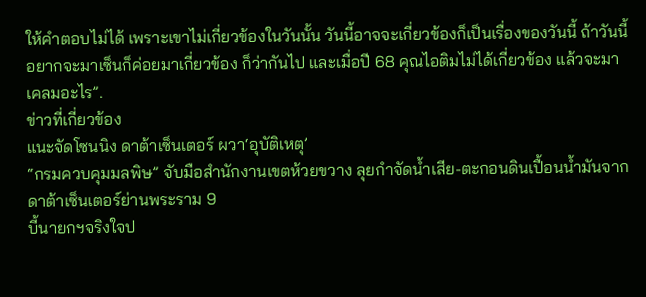ให้คำตอบไม่ได้ เพราะเขาไม่เกี่ยวข้องในวันนั้น วันนี้อาจจะเกี่ยวข้องก็เป็นเรื่องของวันนี้ ถ้าวันนี้อยากจะมาเซ็นก็ค่อยมาเกี่ยวข้อง ก็ว่ากันไป และเมื่อปี 68 คุณไอติมไม่ได้เกี่ยวข้อง แล้วจะมาเคลมอะไร”.
ข่าวที่เกี่ยวข้อง
แนะจัดโซนนิง ดาต้าเซ็นเตอร์ ผวา‘อุบัติเหตุ’
“กรมควบคุมมลพิษ” จับมือสำนักงานเขตห้วยขวาง ลุยกำจัดน้ำเสีย-ตะกอนดินเปื้อนน้ำมันจากดาต้าเซ็นเตอร์ย่านพระราม 9
บี้นายกฯจริงใจป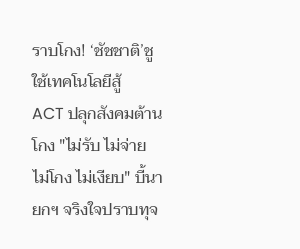ราบโกง! ‘ชัชชาติ’ชูใช้เทคโนโลยีสู้
ACT ปลุกสังคมต้านโกง "ไม่รับ ไม่จ่าย ไม่โกง ไม่เงียบ" บี้นายกฯ จริงใจปราบทุจ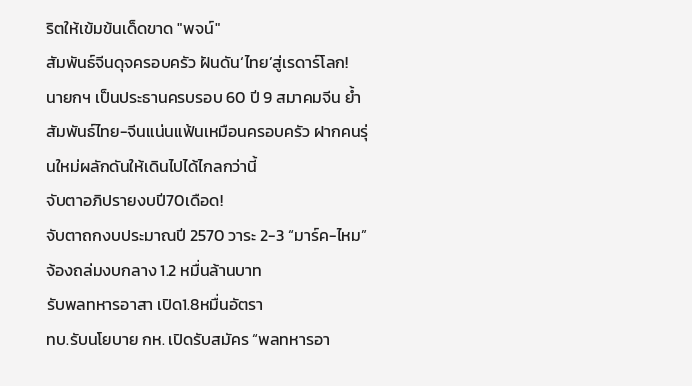ริตให้เข้มข้นเด็ดขาด "พจน์"
สัมพันธ์จีนดุจครอบครัว ฝันดัน‘ไทย’สู่เรดาร์โลก!
นายกฯ เป็นประธานครบรอบ 60 ปี 9 สมาคมจีน ย้ำสัมพันธ์ไทย-จีนแน่นแฟ้นเหมือนครอบครัว ฝากคนรุ่นใหม่ผลักดันให้เดินไปได้ไกลกว่านี้
จับตาอภิปรายงบปี70เดือด!
จับตาถกงบประมาณปี 2570 วาระ 2-3 “มาร์ค-ไหม” จ้องถล่มงบกลาง 1.2 หมื่นล้านบาท
รับพลทหารอาสา เปิด1.8หมื่นอัตรา
ทบ.รับนโยบาย กห. เปิดรับสมัคร “พลทหารอา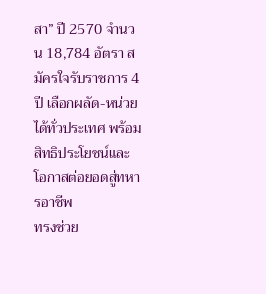สา” ปี 2570 จำนวน 18,784 อัตรา สมัครใจรับราชการ 4 ปี เลือกผลัด-หน่วยได้ทั่วประเทศ พร้อมสิทธิประโยชน์และโอกาสต่อยอดสู่ทหารอาชีพ
ทรงช่วย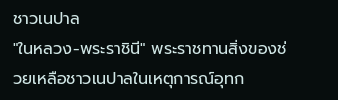ชาวเนปาล
"ในหลวง-พระราชินี" พระราชทานสิ่งของช่วยเหลือชาวเนปาลในเหตุการณ์อุทก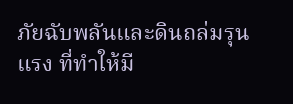ภัยฉับพลันและดินถล่มรุนแรง ที่ทำให้มี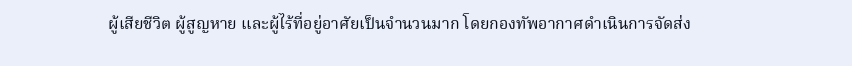ผู้เสียชีวิต ผู้สูญหาย และผู้ไร้ที่อยู่อาศัยเป็นจำนวนมาก โดยกองทัพอากาศดำเนินการจัดส่ง